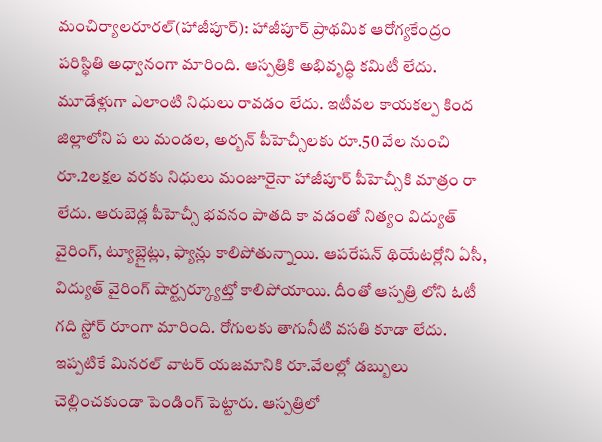మంచిర్యాలరూరల్(హాజీపూర్): హాజీపూర్ ప్రాథమిక ఆరోగ్యకేంద్రం పరిస్థితి అధ్వానంగా మారింది. ఆస్పత్రికి అభివృద్ధి కమిటీ లేదు. మూడేళ్లుగా ఎలాంటి నిధులు రావడం లేదు. ఇటీవల కాయకల్ప కింద జిల్లాలోని ప లు మండల, అర్బన్ పీహెచ్సీలకు రూ.50 వేల నుంచి రూ.2లక్షల వరకు నిధులు మంజూరైనా హాజీపూర్ పీహెచ్సీకి మాత్రం రా లేదు. ఆరుబెడ్ల పీహెచ్సీ భవనం పాతది కా వడంతో నిత్యం విద్యుత్ వైరింగ్, ట్యూబ్లైట్లు, ఫ్యాన్లు కాలిపోతున్నాయి. ఆపరేషన్ థియేటర్లోని ఏసీ, విద్యుత్ వైరింగ్ షార్ట్సర్క్యూట్తో కాలిపోయాయి. దీంతో ఆస్పత్రి లోని ఓటీ గది స్టోర్ రూంగా మారింది. రోగులకు తాగునీటి వసతి కూడా లేదు. ఇప్పటికే మినరల్ వాటర్ యజమానికి రూ.వేలల్లో డబ్బులు చెల్లించకుండా పెండింగ్ పెట్టారు. ఆస్పత్రిలో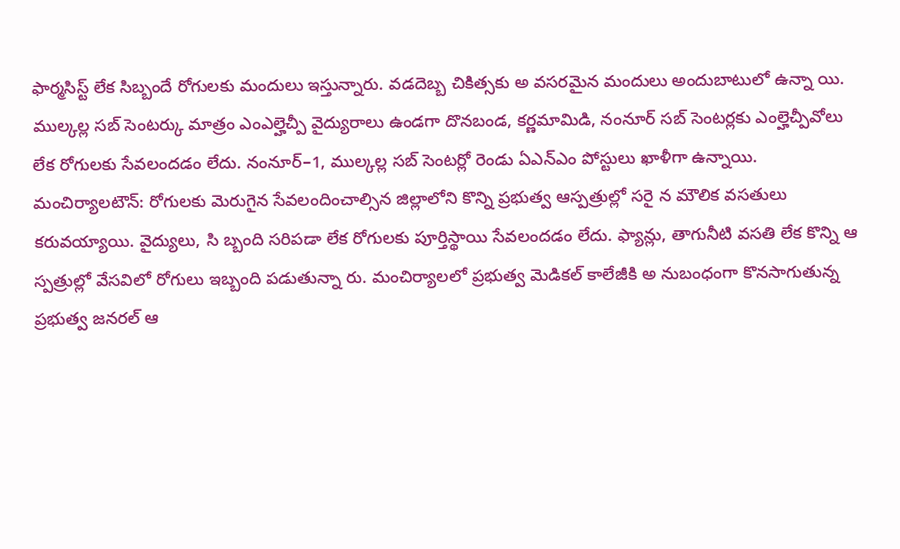ఫార్మసిస్ట్ లేక సిబ్బందే రోగులకు మందులు ఇస్తున్నారు. వడదెబ్బ చికిత్సకు అ వసరమైన మందులు అందుబాటులో ఉన్నా యి. ముల్కల్ల సబ్ సెంటర్కు మాత్రం ఎంఎల్హెచ్పీ వైద్యురాలు ఉండగా దొనబండ, కర్ణమామిడి, నంనూర్ సబ్ సెంటర్లకు ఎంల్హెచ్పీవోలు లేక రోగులకు సేవలందడం లేదు. నంనూర్–1, ముల్కల్ల సబ్ సెంటర్లో రెండు ఏఎన్ఎం పోస్టులు ఖాళీగా ఉన్నాయి.
మంచిర్యాలటౌన్: రోగులకు మెరుగైన సేవలందించాల్సిన జిల్లాలోని కొన్ని ప్రభుత్వ ఆస్పత్రుల్లో సరై న మౌలిక వసతులు కరువయ్యాయి. వైద్యులు, సి బ్బంది సరిపడా లేక రోగులకు పూర్తిస్థాయి సేవలందడం లేదు. ఫ్యాన్లు, తాగునీటి వసతి లేక కొన్ని ఆ స్పత్రుల్లో వేసవిలో రోగులు ఇబ్బంది పడుతున్నా రు. మంచిర్యాలలో ప్రభుత్వ మెడికల్ కాలేజీకి అ నుబంధంగా కొనసాగుతున్న ప్రభుత్వ జనరల్ ఆ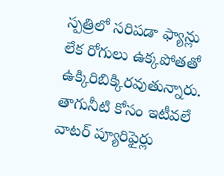స్పత్రిలో సరిపడా ఫ్యాన్లు లేక రోగులు ఉక్కపోతతో ఉక్కిరిబిక్కిరవుతున్నారు. తాగునీటి కోసం ఇటీవలే వాటర్ ప్యూరిఫైర్లు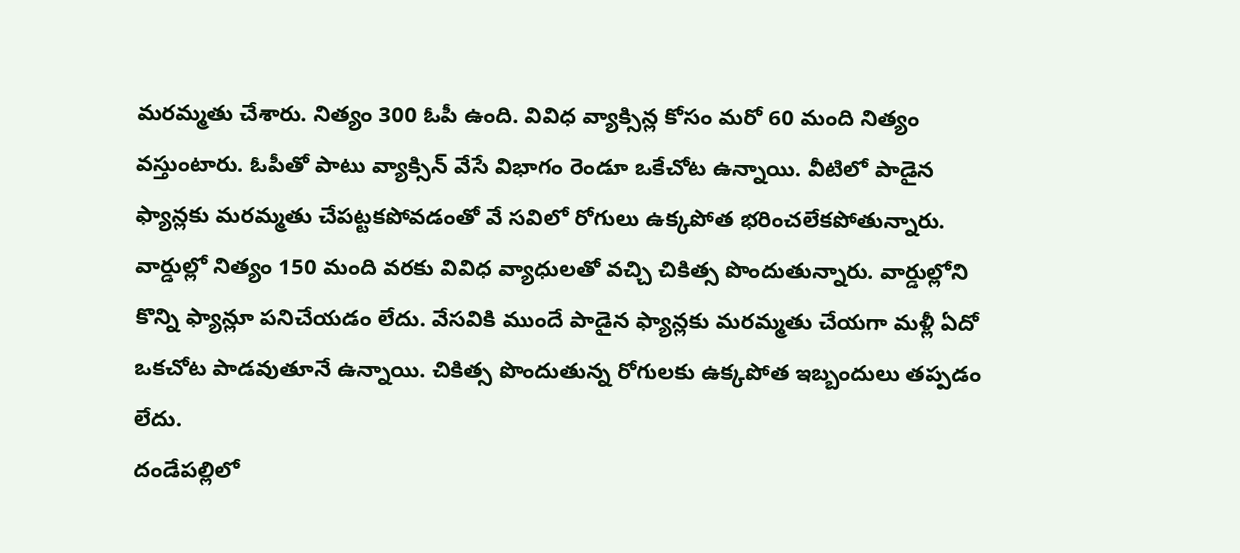మరమ్మతు చేశారు. నిత్యం 300 ఓపీ ఉంది. వివిధ వ్యాక్సిన్ల కోసం మరో 60 మంది నిత్యం వస్తుంటారు. ఓపీతో పాటు వ్యాక్సిన్ వేసే విభాగం రెండూ ఒకేచోట ఉన్నాయి. వీటిలో పాడైన ఫ్యాన్లకు మరమ్మతు చేపట్టకపోవడంతో వే సవిలో రోగులు ఉక్కపోత భరించలేకపోతున్నారు. వార్డుల్లో నిత్యం 150 మంది వరకు వివిధ వ్యాధులతో వచ్చి చికిత్స పొందుతున్నారు. వార్డుల్లోని కొన్ని ఫ్యాన్లూ పనిచేయడం లేదు. వేసవికి ముందే పాడైన ఫ్యాన్లకు మరమ్మతు చేయగా మళ్లీ ఏదో ఒకచోట పాడవుతూనే ఉన్నాయి. చికిత్స పొందుతున్న రోగులకు ఉక్కపోత ఇబ్బందులు తప్పడం లేదు.
దండేపల్లిలో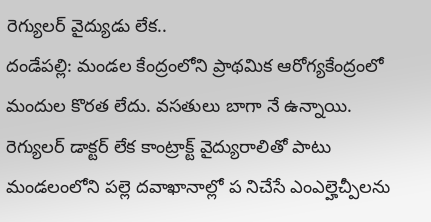రెగ్యులర్ వైద్యుడు లేక..
దండేపల్లి: మండల కేంద్రంలోని ప్రాథమిక ఆరోగ్యకేంద్రంలో మందుల కొరత లేదు. వసతులు బాగా నే ఉన్నాయి. రెగ్యులర్ డాక్టర్ లేక కాంట్రాక్ట్ వైద్యురాలితో పాటు మండలంలోని పల్లె దవాఖానాల్లో ప నిచేసే ఎంఎల్హెచ్పీలను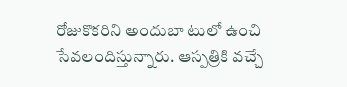రోజుకొకరిని అందుబా టులో ఉంచి సేవలందిస్తున్నారు. ఆస్పత్రికి వచ్చే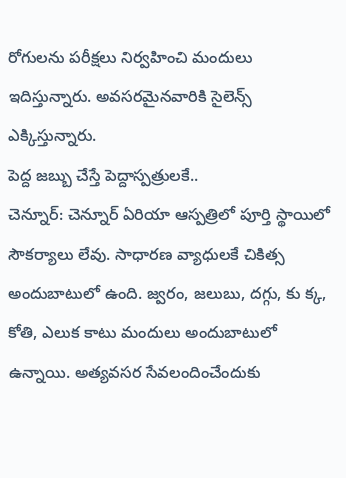రోగులను పరీక్షలు నిర్వహించి మందులు ఇదిస్తున్నారు. అవసరమైనవారికి సైలెన్స్ ఎక్కిస్తున్నారు.
పెద్ద జబ్బు చేస్తే పెద్దాస్పత్రులకే..
చెన్నూర్: చెన్నూర్ ఏరియా ఆస్పత్రిలో పూర్తి స్థాయిలో సౌకర్యాలు లేవు. సాధారణ వ్యాధులకే చికిత్స అందుబాటులో ఉంది. జ్వరం, జలుబు, దగ్గు, కు క్క, కోతి, ఎలుక కాటు మందులు అందుబాటులో ఉన్నాయి. అత్యవసర సేవలందించేందుకు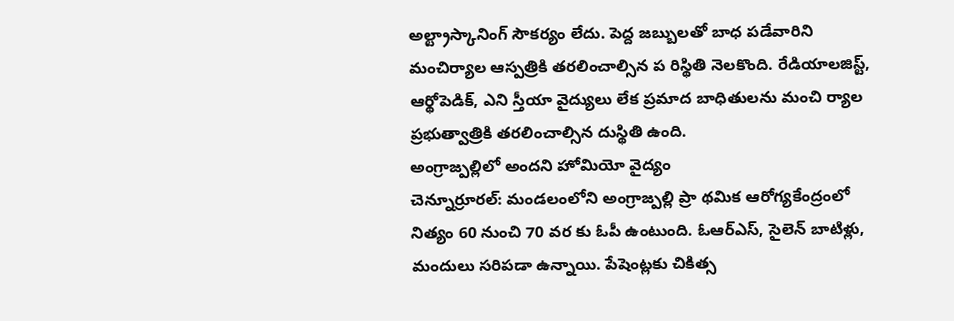అల్ట్రాస్కానింగ్ సౌకర్యం లేదు. పెద్ద జబ్బులతో బాధ పడేవారిని మంచిర్యాల ఆస్పత్రికి తరలించాల్సిన ప రిస్థితి నెలకొంది. రేడియాలజిస్ట్, ఆర్థోపెడిక్, ఎని స్తీయా వైద్యులు లేక ప్రమాద బాధితులను మంచి ర్యాల ప్రభుత్వాత్రికి తరలించాల్సిన దుస్థితి ఉంది.
అంగ్రాజ్పల్లిలో అందని హోమియో వైద్యం
చెన్నూర్రూరల్: మండలంలోని అంగ్రాజ్పల్లి ప్రా థమిక ఆరోగ్యకేంద్రంలో నిత్యం 60 నుంచి 70 వర కు ఓపీ ఉంటుంది. ఓఆర్ఎస్, సైలెన్ బాటిళ్లు, మందులు సరిపడా ఉన్నాయి. పేషెంట్లకు చికిత్స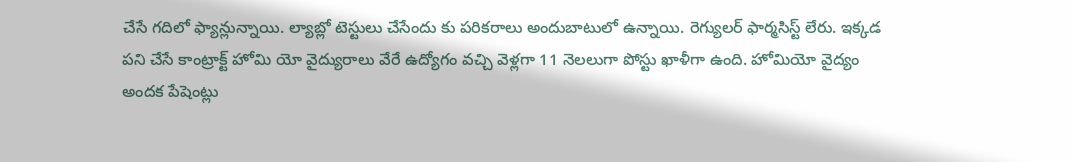చేసే గదిలో ఫ్యాన్లున్నాయి. ల్యాబ్లో టెస్టులు చేసేందు కు పరికరాలు అందుబాటులో ఉన్నాయి. రెగ్యులర్ ఫార్మసిస్ట్ లేరు. ఇక్కడ పని చేసే కాంట్రాక్ట్ హోమి యో వైద్యురాలు వేరే ఉద్యోగం వచ్చి వెళ్లగా 11 నెలలుగా పోస్టు ఖాళీగా ఉంది. హోమియో వైద్యం అందక పేషెంట్లు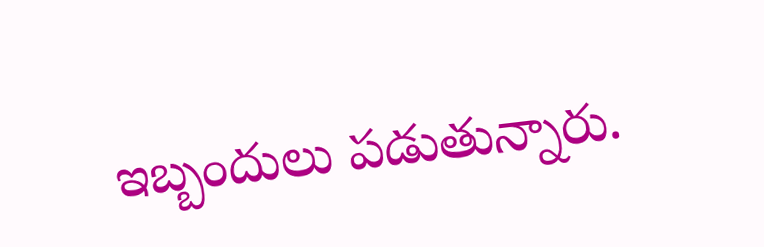ఇబ్బందులు పడుతున్నారు.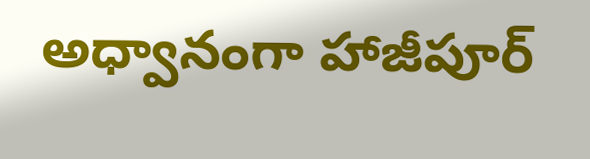అధ్వానంగా హాజీపూర్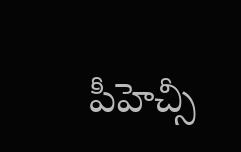పీహెచ్సీ